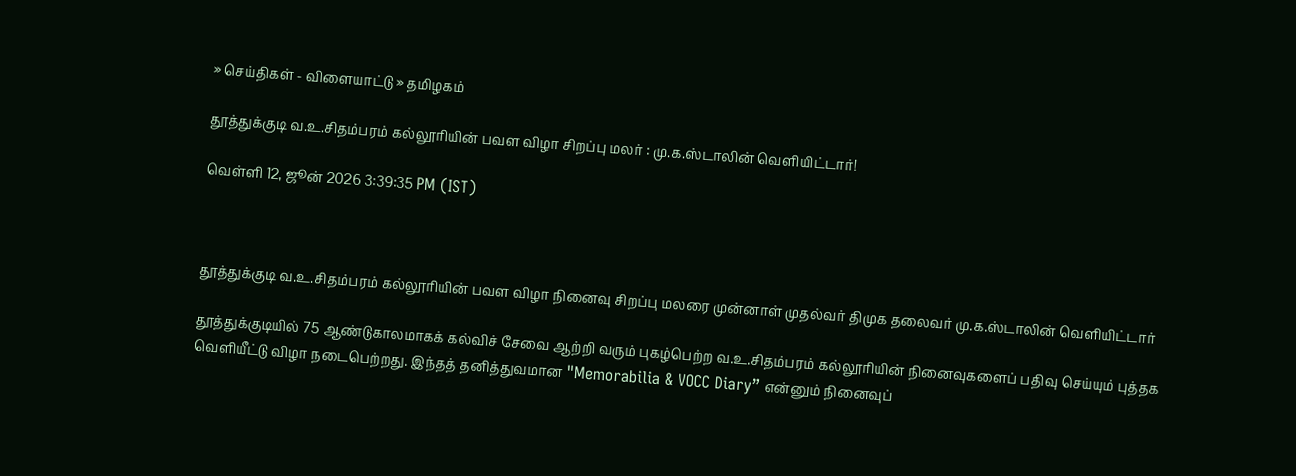» செய்திகள் - விளையாட்டு » தமிழகம்

தூத்துக்குடி வ.உ.சிதம்பரம் கல்லூரியின் பவள விழா சிறப்பு மலர் : மு.க.ஸ்டாலின் வெளியிட்டார்!

வெள்ளி 12, ஜூன் 2026 3:39:35 PM (IST)



தூத்துக்குடி வ.உ.சிதம்பரம் கல்லூரியின் பவள விழா நினைவு சிறப்பு மலரை முன்னாள் முதல்வர் திமுக தலைவர் மு.க.ஸ்டாலின் வெளியிட்டார்

தூத்துக்குடியில் 75 ஆண்டுகாலமாகக் கல்விச் சேவை ஆற்றி வரும் புகழ்பெற்ற வ.உ.சிதம்பரம் கல்லூரியின் நினைவுகளைப் பதிவு செய்யும் புத்தக வெளியீட்டு விழா நடைபெற்றது. இந்தத் தனித்துவமான "Memorabilia & VOCC Diary” என்னும் நினைவுப்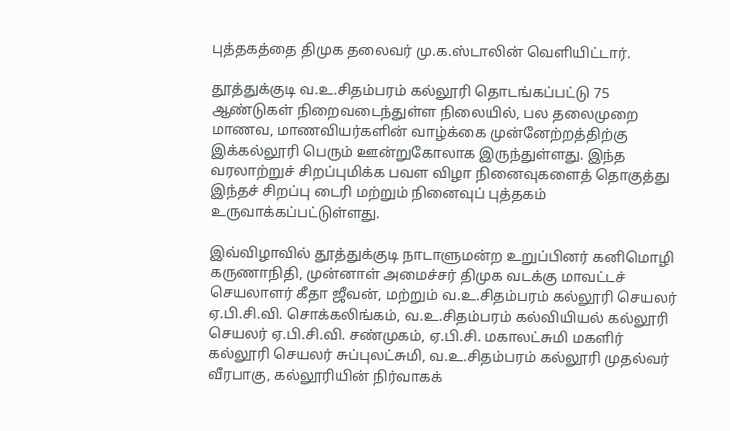புத்தகத்தை திமுக தலைவர் மு.க.ஸ்டாலின் வெளியிட்டார்.

தூத்துக்குடி வ.உ.சிதம்பரம் கல்லூரி தொடங்கப்பட்டு 75 ஆண்டுகள் நிறைவடைந்துள்ள நிலையில், பல தலைமுறை மாணவ, மாணவியர்களின் வாழ்க்கை முன்னேற்றத்திற்கு இக்கல்லூரி பெரும் ஊன்றுகோலாக இருந்துள்ளது. இந்த வரலாற்றுச் சிறப்புமிக்க பவள விழா நினைவுகளைத் தொகுத்து இந்தச் சிறப்பு டைரி மற்றும் நினைவுப் புத்தகம் உருவாக்கப்பட்டுள்ளது.

இவ்விழாவில் தூத்துக்குடி நாடாளுமன்ற உறுப்பினர் கனிமொழி கருணாநிதி, முன்னாள் அமைச்சர் திமுக வடக்கு மாவட்டச் செயலாளர் கீதா ஜீவன், மற்றும் வ.உ.சிதம்பரம் கல்லூரி செயலர் ஏ.பி.சி.வி. சொக்கலிங்கம், வ.உ.சிதம்பரம் கல்வியியல் கல்லூரி செயலர் ஏ.பி.சி.வி. சண்முகம், ஏ.பி.சி. மகாலட்சுமி மகளிர் கல்லூரி செயலர் சுப்புலட்சுமி, வ.உ.சிதம்பரம் கல்லூரி முதல்வர் வீரபாகு, கல்லூரியின் நிர்வாகக்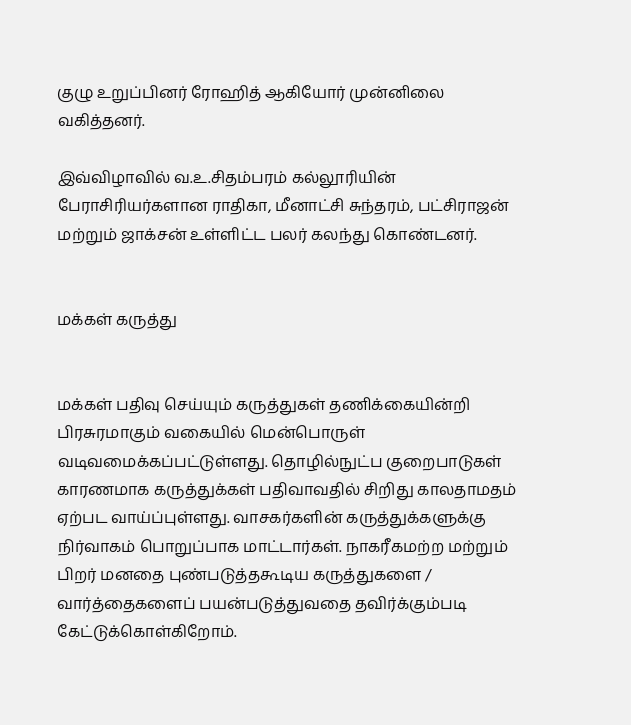குழு உறுப்பினர் ரோஹித் ஆகியோர் முன்னிலை வகித்தனர்.

இவ்விழாவில் வ.உ.சிதம்பரம் கல்லூரியின் பேராசிரியர்களான ராதிகா, மீனாட்சி சுந்தரம், பட்சிராஜன் மற்றும் ஜாக்சன் உள்ளிட்ட பலர் கலந்து கொண்டனர்.


மக்கள் கருத்து


மக்கள் பதிவு செய்யும் கருத்துகள் தணிக்கையின்றி பிரசுரமாகும் வகையில் மென்பொருள் வடிவமைக்கப்பட்டுள்ளது. தொழில்நுட்ப குறைபாடுகள் காரணமாக கருத்துக்கள் பதிவாவதில் சிறிது காலதாமதம் ஏற்பட வாய்ப்புள்ளது. வாசகர்களின் கருத்துக்களுக்கு நிர்வாகம் பொறுப்பாக மாட்டார்கள். நாகரீகமற்ற மற்றும் பிறர் மனதை புண்படுத்தகூடிய கருத்துகளை / வார்த்தைகளைப் பயன்படுத்துவதை தவிர்க்கும்படி கேட்டுக்கொள்கிறோம்.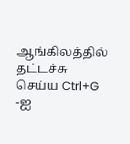ஆங்கிலத்தில் தட்டச்சு செய்ய Ctrl+G -ஐ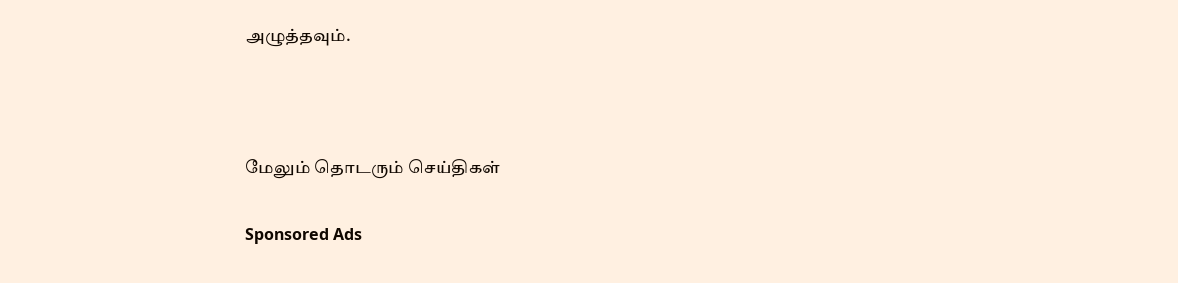அழுத்தவும்.



மேலும் தொடரும் செய்திகள்

Sponsored Ads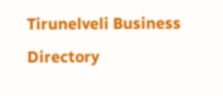Tirunelveli Business Directory